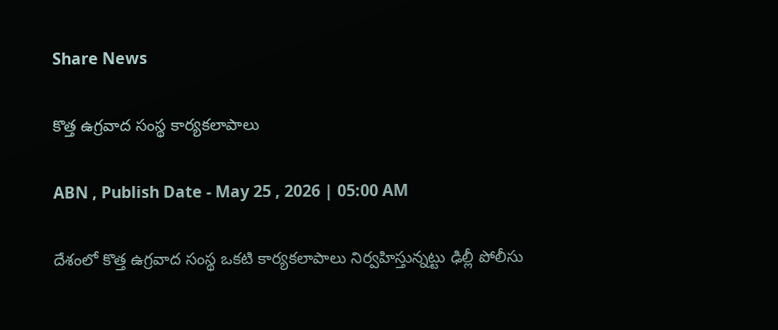Share News

కొత్త ఉగ్రవాద సంస్థ కార్యకలాపాలు

ABN , Publish Date - May 25 , 2026 | 05:00 AM

దేశంలో కొత్త ఉగ్రవాద సంస్థ ఒకటి కార్యకలాపాలు నిర్వహిస్తున్నట్టు ఢిల్లీ పోలీసు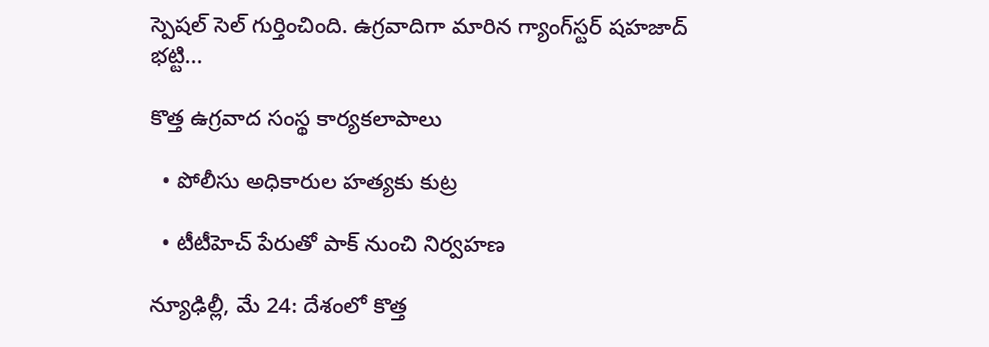స్పెషల్‌ సెల్‌ గుర్తించింది. ఉగ్రవాదిగా మారిన గ్యాంగ్‌స్టర్‌ షహజాద్‌ భట్టి...

కొత్త ఉగ్రవాద సంస్థ కార్యకలాపాలు

  • పోలీసు అధికారుల హత్యకు కుట్ర

  • టీటీహెచ్‌ పేరుతో పాక్‌ నుంచి నిర్వహణ

న్యూఢిల్లీ, మే 24: దేశంలో కొత్త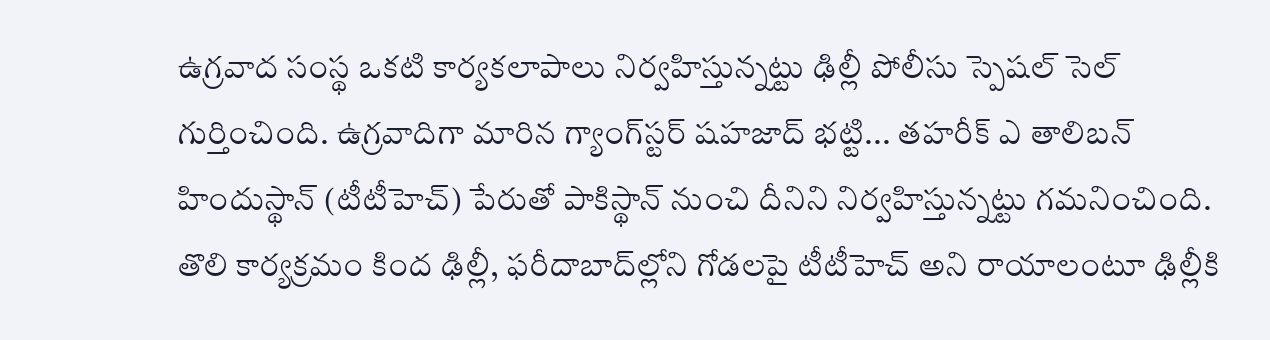ఉగ్రవాద సంస్థ ఒకటి కార్యకలాపాలు నిర్వహిస్తున్నట్టు ఢిల్లీ పోలీసు స్పెషల్‌ సెల్‌ గుర్తించింది. ఉగ్రవాదిగా మారిన గ్యాంగ్‌స్టర్‌ షహజాద్‌ భట్టి... తహరీక్‌ ఎ తాలిబన్‌ హిందుస్థాన్‌ (టీటీహెచ్‌) పేరుతో పాకిస్థాన్‌ నుంచి దీనిని నిర్వహిస్తున్నట్టు గమనించింది. తొలి కార్యక్రమం కింద ఢిల్లీ, ఫరీదాబాద్‌ల్లోని గోడలపై టీటీహెచ్‌ అని రాయాలంటూ ఢిల్లీకి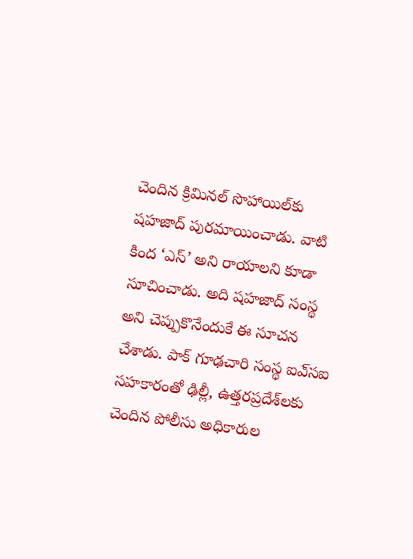చెందిన క్రిమినల్‌ సొహాయిల్‌కు షహజాద్‌ పురమాయించాడు. వాటి కింద ‘ఎస్‌’ అని రాయాలని కూడా సూచించాడు. అది షహజాద్‌ సంస్థ అని చెప్పుకొనేందుకే ఈ సూచన చేశాడు. పాక్‌ గూఢచారి సంస్థ ఐఎ్‌సఐ సహకారంతో ఢిల్లీ, ఉత్తరప్రదేశ్‌లకు చెందిన పోలీసు అధికారుల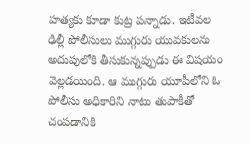హత్యకు కూడా కుట్ర పన్నాడు. ఇటీవల ఢిల్లీ పోలీసులు ముగ్గురు యువకులను అదుపులోకి తీసుకున్నప్పుడు ఈ విషయం వెల్లడయింది. ఆ ముగ్గురు యూపీలోని ఓ పోలీసు అధికారిని నాటు తుపాకీతో చంపడానికి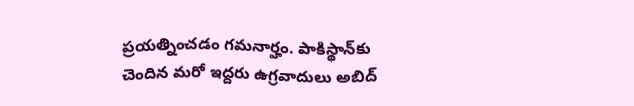ప్రయత్నించడం గమనార్హం. పాకిస్థాన్‌కు చెందిన మరో ఇద్దరు ఉగ్రవాదులు అబిద్‌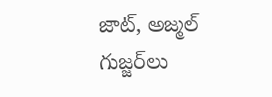జాట్‌, అజ్మల్‌ గుజ్జర్‌లు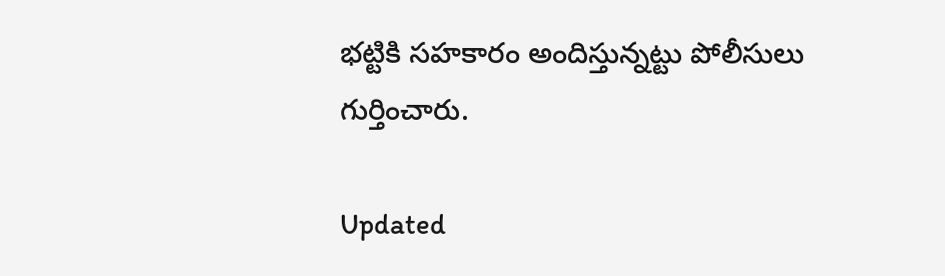భట్టికి సహకారం అందిస్తున్నట్టు పోలీసులు గుర్తించారు.

Updated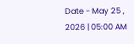Date - May 25 , 2026 | 05:00 AM